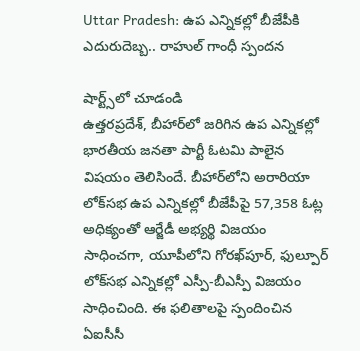Uttar Pradesh: ఉప ఎన్నికల్లో బీజేపీకి ఎదురుదెబ్బ.. రాహుల్ గాంధీ స్పందన

షార్ట్స్‌లో చూడండి
ఉత్తరప్రదేశ్‌, బీహార్‌లో జరిగిన ఉప ఎన్నికల్లో భారతీయ జనతా పార్టీ ఓటమి పాలైన విషయం తెలిసిందే. బీహార్‌లోని అరారియా లోక్‌సభ ఉప ఎన్నికల్లో బీజేపీపై 57,358 ఓట్ల అధిక్యంతో ఆర్జేడీ అభ్యర్థి విజయం సాధించగా, యూపీలోని గోరఖ్‌పూర్, ఫుల్పూర్ లోక్‌సభ ఎన్నికల్లో ఎస్పీ-బీఎస్పీ విజయం సాధించింది. ఈ ఫలితాలపై స్పందించిన ఏఐసీసీ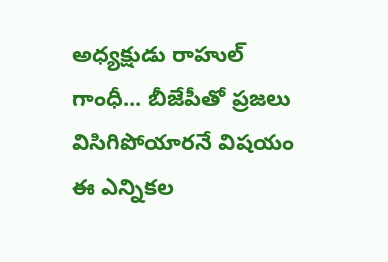అధ్యక్షుడు రాహుల్ గాంధీ... బీజేపీతో ప్రజలు విసిగిపోయారనే విషయం ఈ ఎన్నికల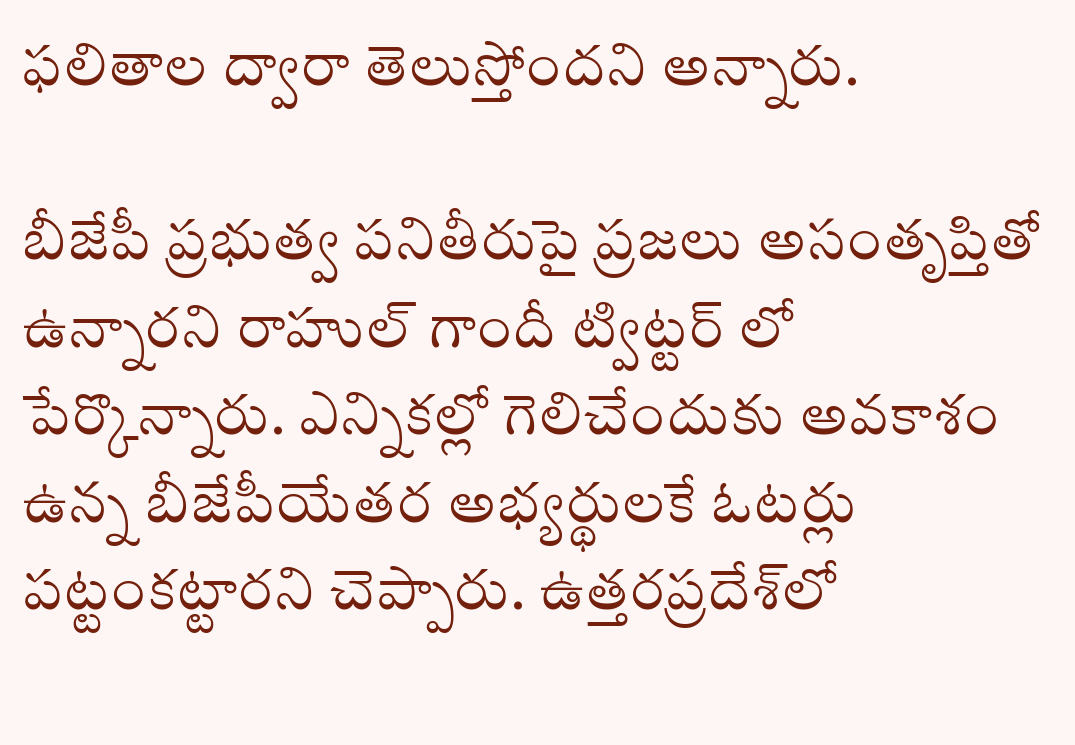ఫలితాల ద్వారా తెలుస్తోందని అన్నారు.

బీజేపీ ప్రభుత్వ పనితీరుపై ప్రజలు అసంతృప్తితో ఉన్నారని రాహుల్ గాందీ ట్విట్టర్ లో పేర్కొన్నారు. ఎన్నికల్లో గెలిచేందుకు అవకాశం ఉన్న బీజేపీయేతర అభ్యర్థులకే ఓటర్లు పట్టంకట్టారని చెప్పారు. ఉత్తరప్రదేశ్‌లో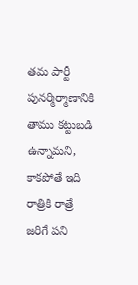తమ పార్టీ పునర్మిర్మాణానికి తాము కట్టుబడి ఉన్నామని, కాకపోతే ఇది రాత్రికి రాత్రే జరిగే పని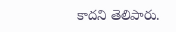కాదని తెలిపారు.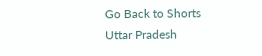Go Back to Shorts
Uttar Pradesh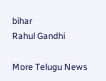bihar
Rahul Gandhi

More Telugu News